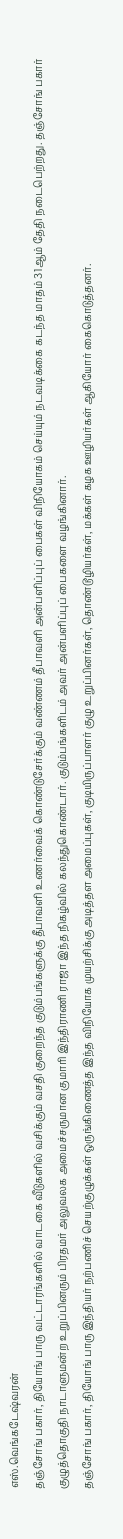எஸ்.வெங்கடேஷ்வரன்
தஞ்சோங் பகார், தியோங் பாரு வட்டாரங்களில் வாடகை வீடுகளில் வசிக்கும் வசதி குறைந்த குடும்பங்களுக்கு தீபாவளி உணர்வைக் கொண்டுசேர்க்கும் வண்ணம் தீபாவளி அன்பளிப்புப் பைகள் விநியோகம் செய்யும் நடவடிக்கை கடந்த மாதம் 31ஆம் தேதி நடைபெற்றது. தஞ்சோங் பகார் குழுத்தொகுதி நாடாளுமன்ற உறுப்பினரும் பிரதமர் அலுவலக அமைச்சருமான குமாரி இந்திராணி ராஜா இந்த நிகழ்வில் கலந்துகொண்டார். குடும்பங்களிடம் அவர் அன்பளிப்புப் பைகளை வழங்கினார்.
தஞ்சோங் பகார், தியோங் பாரு இந்தியர் நற்பணிச் செயற்குழுக்கள் ஒருங்கிணைத்த இந்த விநியோக முயற்சிக்கு அடித்தள அமைப்புகள், குடியிருப்பாளர் குழு உறுப்பினர்கள், தொண்டூழியர்கள், மக்கள் கழக ஊழியர்கள் ஆகியோர் கைகொடுத்தனர்.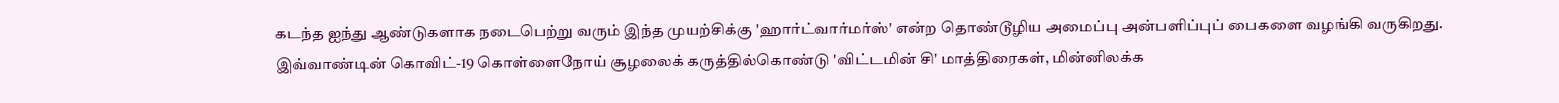கடந்த ஐந்து ஆண்டுகளாக நடைபெற்று வரும் இந்த முயற்சிக்கு 'ஹார்ட்வார்மர்ஸ்' என்ற தொண்டூழிய அமைப்பு அன்பளிப்புப் பைகளை வழங்கி வருகிறது.
இவ்வாண்டின் கொவிட்-19 கொள்ளைநோய் சூழலைக் கருத்தில்கொண்டு 'விட்டமின் சி' மாத்திரைகள், மின்னிலக்க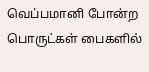வெப்பமானி போன்ற பொருட்கள் பைகளில்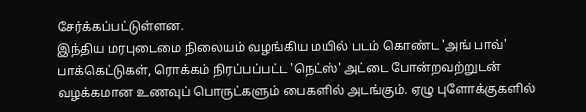சேர்க்கப்பட்டுள்ளன.
இந்திய மரபுடைமை நிலையம் வழங்கிய மயில் படம் கொண்ட 'அங் பாவ்' பாக்கெட்டுகள், ரொக்கம் நிரப்பப்பட்ட 'நெட்ஸ்' அட்டை போன்றவற்றுடன் வழக்கமான உணவுப் பொருட்களும் பைகளில் அடங்கும். ஏழு புளோக்குகளில்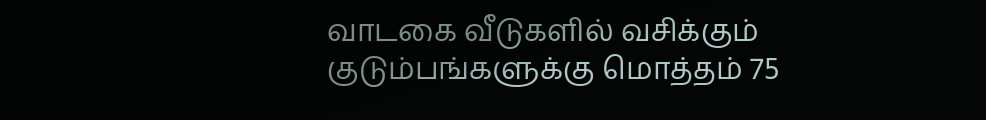வாடகை வீடுகளில் வசிக்கும் குடும்பங்களுக்கு மொத்தம் 75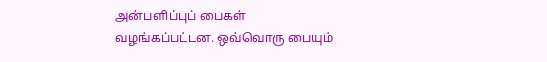அன்பளிப்புப் பைகள் வழங்கப்பட்டன. ஒவ்வொரு பையும்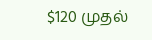$120 முதல்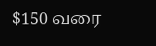$150 வரை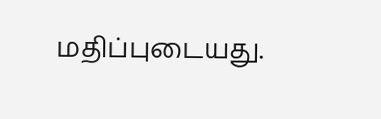மதிப்புடையது.